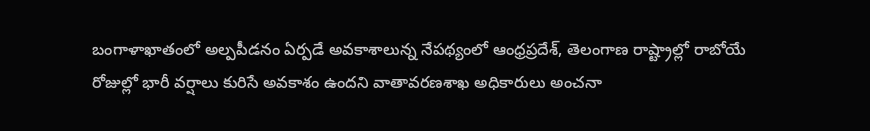బంగాళాఖాతంలో అల్పపీడనం ఏర్పడే అవకాశాలున్న నేపథ్యంలో ఆంధ్రప్రదేశ్, తెలంగాణ రాష్ట్రాల్లో రాబోయే రోజుల్లో భారీ వర్షాలు కురిసే అవకాశం ఉందని వాతావరణశాఖ అధికారులు అంచనా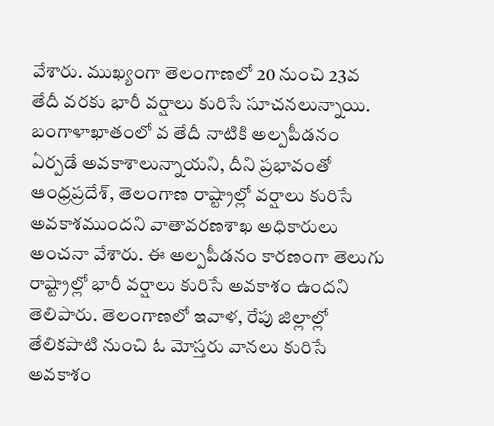వేశారు. ముఖ్యంగా తెలంగాణలో 20 నుంచి 23వ తేదీ వరకు భారీ వర్షాలు కురిసే సూచనలున్నాయి.
బంగాళాఖాతంలో వ తేదీ నాటికి అల్పపీడనం ఏర్పడే అవకాశాలున్నాయని, దీని ప్రభావంతో ఆంధ్రప్రదేశ్, తెలంగాణ రాష్ట్రాల్లో వర్షాలు కురిసే అవకాశముందని వాతావరణశాఖ అధికారులు అంచనా వేశారు. ఈ అల్పపీడనం కారణంగా తెలుగు రాష్ట్రాల్లో భారీ వర్షాలు కురిసే అవకాశం ఉందని తెలిపారు. తెలంగాణలో ఇవాళ, రేపు జిల్లాల్లో తేలికపాటి నుంచి ఓ మోస్తరు వానలు కురిసే అవకాశం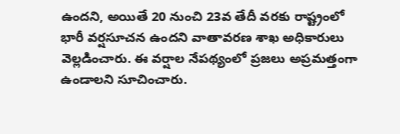ఉందని, అయితే 20 నుంచి 23వ తేదీ వరకు రాష్ట్రంలో భారీ వర్షసూచన ఉందని వాతావరణ శాఖ అధికారులు వెల్లడించారు. ఈ వర్షాల నేపథ్యంలో ప్రజలు అప్రమత్తంగా ఉండాలని సూచించారు.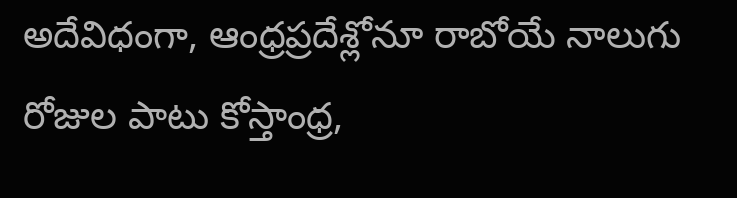అదేవిధంగా, ఆంధ్రప్రదేశ్లోనూ రాబోయే నాలుగు రోజుల పాటు కోస్తాంధ్ర,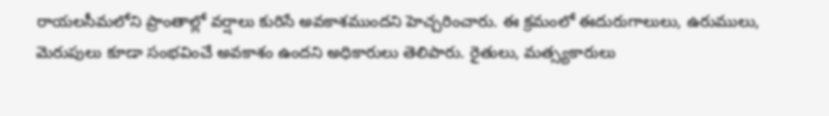రాయలసీమలోని ప్రాంతాల్లో వర్షాలు కురిసే అవకాశముందని హెచ్చరించారు. ఈ క్రమంలో ఈదురుగాలులు, ఉరుములు, మెరుపులు కూడా సంభవించే అవకాశం ఉందని అధికారులు తెలిపారు. రైతులు, మత్స్యకారులు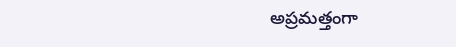అప్రమత్తంగా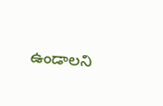ఉండాలని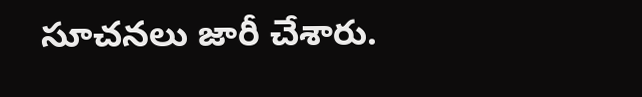సూచనలు జారీ చేశారు.